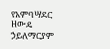የአምባሣደር ዘውዴ ኃይለማርያም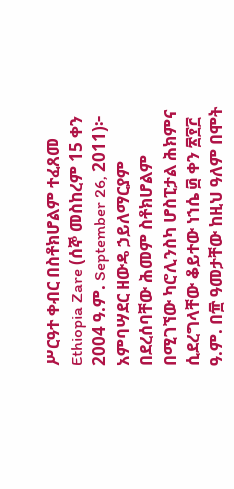ሥርዓተ ቀብር በስቶክሆልም ተፈጸመ
Ethiopia Zare (ሰኞ መስከረም 15 ቀን 2004 ዓ.ም. September 26, 2011)፦ አምባሣደር ዘውዴ ኃይለማርያም በደረሰባቸው ሕመም ስቶክሆልም በሚገኘው ካሮሊንስካ ሆስፒታል ሕክምና ሲደረግላቸው ቆይተው ነኀሴ ፴ ቀን ፳፻፫ ዓ.ም. በ፹ ዓመታቸው ከዚህ ዓለም በሞት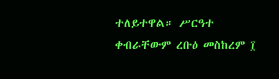ተለይተዋል። ሥርዓተ ቀብራቸውም ረቡዕ መስከረም ፲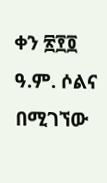ቀን ፳፻፬ ዓ.ም. ሶልና በሚገኘው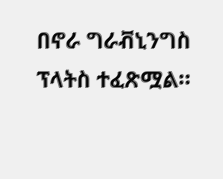በኖራ ግራቭኒንግስ ፕላትስ ተፈጽሟል።